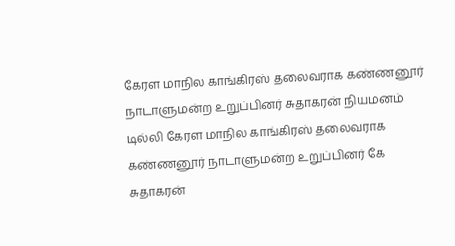கேரள மாநில காங்கிரஸ் தலைவராக கண்ணனூர் நாடாளுமன்ற உறுப்பினர் சுதாகரன் நியமனம்
டில்லி கேரள மாநில காங்கிரஸ் தலைவராக கண்ணனூர் நாடாளுமன்ற உறுப்பினர் கே சுதாகரன்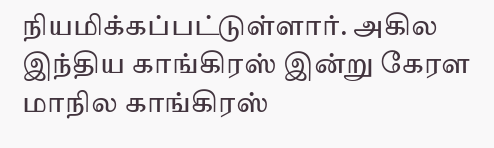நியமிக்கப்பட்டுள்ளார். அகில இந்திய காங்கிரஸ் இன்று கேரள மாநில காங்கிரஸ்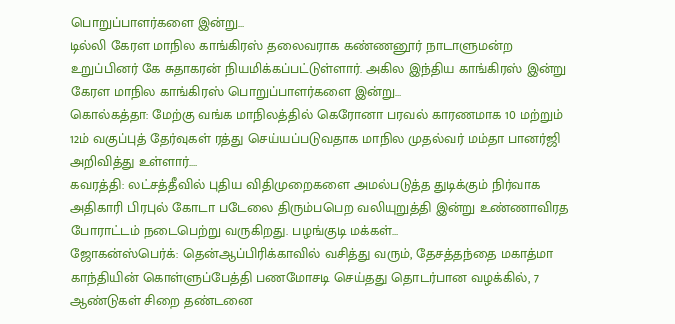பொறுப்பாளர்களை இன்று…
டில்லி கேரள மாநில காங்கிரஸ் தலைவராக கண்ணனூர் நாடாளுமன்ற உறுப்பினர் கே சுதாகரன் நியமிக்கப்பட்டுள்ளார். அகில இந்திய காங்கிரஸ் இன்று கேரள மாநில காங்கிரஸ் பொறுப்பாளர்களை இன்று…
கொல்கத்தா: மேற்கு வங்க மாநிலத்தில் கெரோனா பரவல் காரணமாக 10 மற்றும் 12ம் வகுப்புத் தேர்வுகள் ரத்து செய்யப்படுவதாக மாநில முதல்வர் மம்தா பானர்ஜி அறிவித்து உள்ளார்.…
கவரத்தி: லட்சத்தீவில் புதிய விதிமுறைகளை அமல்படுத்த துடிக்கும் நிர்வாக அதிகாரி பிரபுல் கோடா படேலை திரும்பபெற வலியுறுத்தி இன்று உண்ணாவிரத போராட்டம் நடைபெற்று வருகிறது. பழங்குடி மக்கள்…
ஜோகன்ஸ்பெர்க்: தென்ஆப்பிரிக்காவில் வசித்து வரும், தேசத்தந்தை மகாத்மா காந்தியின் கொள்ளுப்பேத்தி பணமோசடி செய்தது தொடர்பான வழக்கில், 7 ஆண்டுகள் சிறை தண்டனை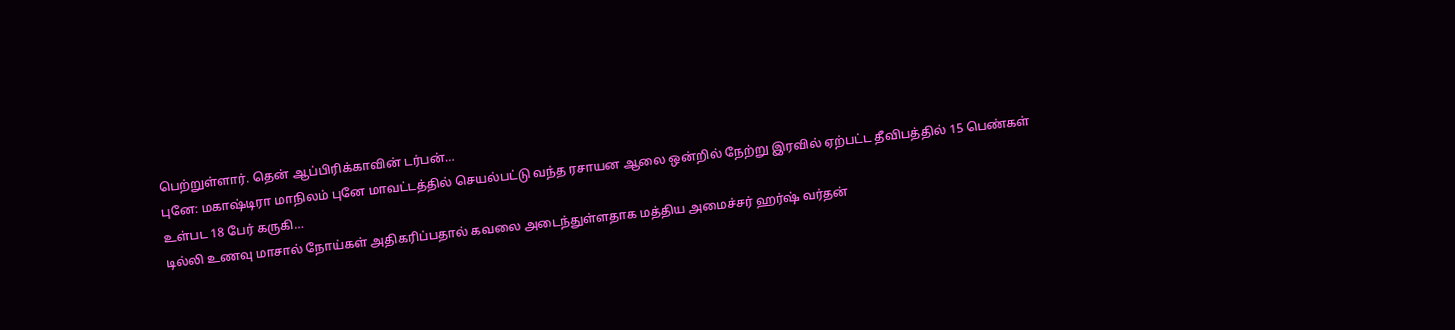பெற்றுள்ளார். தென் ஆப்பிரிக்காவின் டர்பன்…
புனே: மகாஷ்டிரா மாநிலம் புனே மாவட்டத்தில் செயல்பட்டு வந்த ரசாயன ஆலை ஒன்றில் நேற்று இரவில் ஏற்பட்ட தீவிபத்தில் 15 பெண்கள் உள்பட 18 பேர் கருகி…
டில்லி உணவு மாசால் நோய்கள் அதிகரிப்பதால் கவலை அடைந்துள்ளதாக மத்திய அமைச்சர் ஹர்ஷ் வர்தன்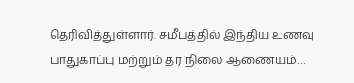தெரிவித்துள்ளார். சமீபத்தில் இந்திய உணவு பாதுகாப்பு மற்றும் தர நிலை ஆணையம்…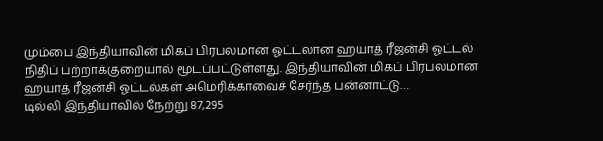மும்பை இந்தியாவின் மிகப் பிரபலமான ஓட்டலான ஹயாத் ரீஜன்சி ஓட்டல் நிதிப் பற்றாக்குறையால் மூடப்பட்டுள்ளது. இந்தியாவின் மிகப் பிரபலமான ஹயாத் ரீஜன்சி ஓட்டல்கள் அமெரிக்காவைச் சேர்ந்த பன்னாட்டு…
டில்லி இந்தியாவில் நேற்று 87,295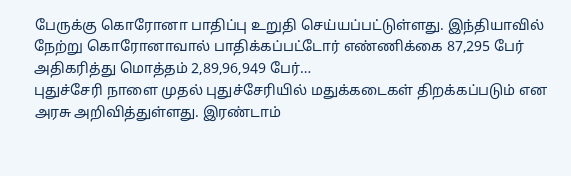பேருக்கு கொரோனா பாதிப்பு உறுதி செய்யப்பட்டுள்ளது. இந்தியாவில் நேற்று கொரோனாவால் பாதிக்கப்பட்டோர் எண்ணிக்கை 87,295 பேர் அதிகரித்து மொத்தம் 2,89,96,949 பேர்…
புதுச்சேரி நாளை முதல் புதுச்சேரியில் மதுக்கடைகள் திறக்கப்படும் என அரசு அறிவித்துள்ளது. இரண்டாம்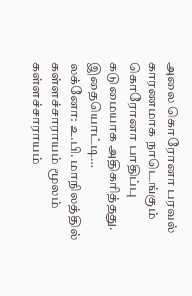அலை கொரோனா பரவல் காரணமாக நாடெங்கும் கொரோனா பாதிப்பு கடுமையாக அதிகரித்தது. இதையொட்டி…
லக்னோ: உ.பி. மாநிலத்தில் கள்ளச்சாராயம் மூலம் கள்ளச்சாராயம்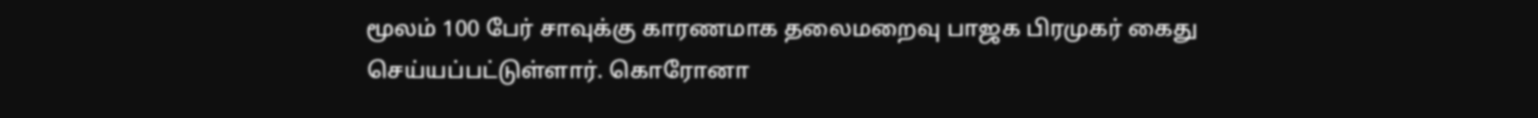மூலம் 100 பேர் சாவுக்கு காரணமாக தலைமறைவு பாஜக பிரமுகர் கைது செய்யப்பட்டுள்ளார். கொரோனா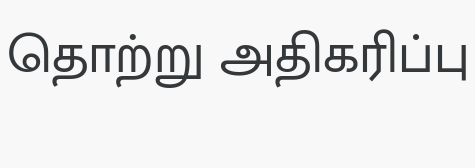தொற்று அதிகரிப்பு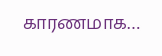காரணமாக…